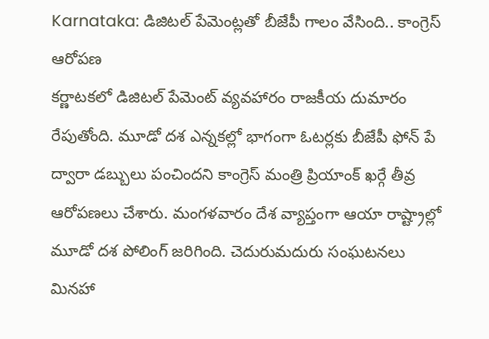Karnataka: డిజిటల్ పేమెంట్లతో బీజేపీ గాలం వేసింది.. కాంగ్రెస్ ఆరోపణ
కర్ణాటకలో డిజిటల్ పేమెంట్ వ్యవహారం రాజకీయ దుమారం రేపుతోంది. మూడో దశ ఎన్నకల్లో భాగంగా ఓటర్లకు బీజేపీ ఫోన్ పే ద్వారా డబ్బులు పంచిందని కాంగ్రెస్ మంత్రి ప్రియాంక్ ఖర్గే తీవ్ర ఆరోపణలు చేశారు. మంగళవారం దేశ వ్యాప్తంగా ఆయా రాష్ట్రాల్లో మూడో దశ పోలింగ్ జరిగింది. చెదురుమదురు సంఘటనలు మినహా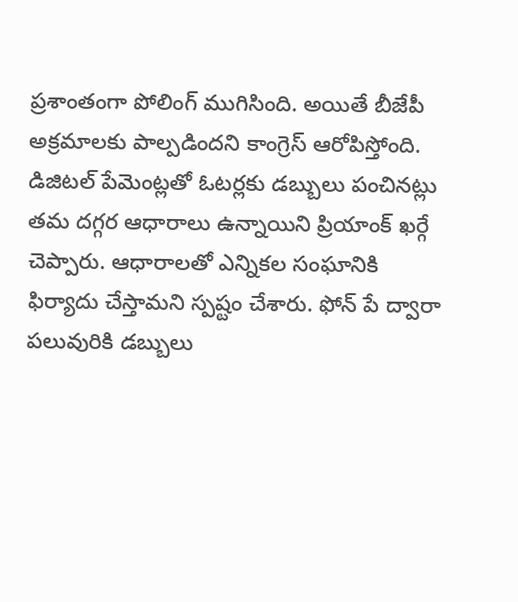ప్రశాంతంగా పోలింగ్ ముగిసింది. అయితే బీజేపీ అక్రమాలకు పాల్పడిందని కాంగ్రెస్ ఆరోపిస్తోంది. డిజిటల్ పేమెంట్లతో ఓటర్లకు డబ్బులు పంచినట్లు తమ దగ్గర ఆధారాలు ఉన్నాయిని ప్రియాంక్ ఖర్గే చెప్పారు. ఆధారాలతో ఎన్నికల సంఘానికి ఫిర్యాదు చేస్తామని స్పష్టం చేశారు. ఫోన్ పే ద్వారా పలువురికి డబ్బులు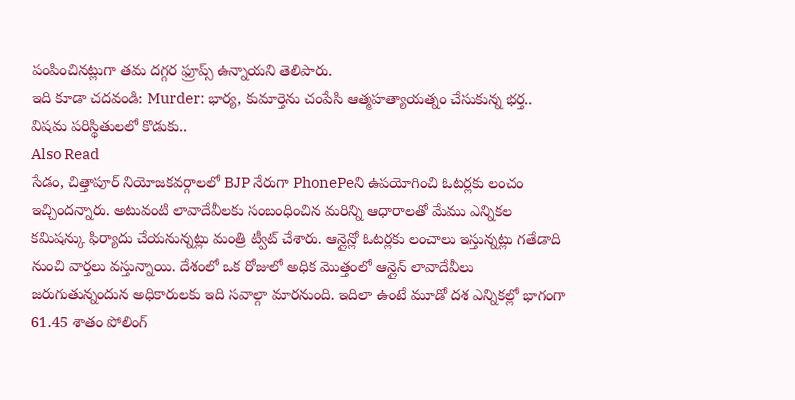పంపించినట్లుగా తమ దగ్గర ఫ్రూప్స్ ఉన్నాయని తెలిపారు.
ఇది కూడా చదవండి: Murder: భార్య, కుమార్తెను చంపేసి ఆత్మహత్యాయత్నం చేసుకున్న భర్త.. విషమ పరిస్థితులలో కొడుకు..
Also Read
సేడం, చిత్తాపూర్ నియోజకవర్గాలలో BJP నేరుగా PhonePeని ఉపయోగించి ఓటర్లకు లంచం ఇచ్చిందన్నారు. అటువంటి లావాదేవీలకు సంబంధించిన మరిన్ని ఆధారాలతో మేము ఎన్నికల కమిషన్కు ఫిర్యాదు చేయనున్నట్లు మంత్రి ట్వీట్ చేశారు. ఆన్లైన్లో ఓటర్లకు లంచాలు ఇస్తున్నట్లు గతేడాది నుంచి వార్తలు వస్తున్నాయి. దేశంలో ఒక రోజులో అధిక మొత్తంలో ఆన్లైన్ లావాదేవీలు జరుగుతున్నందున అధికారులకు ఇది సవాల్గా మారనుంది. ఇదిలా ఉంటే మూడో దశ ఎన్నికల్లో భాగంగా 61.45 శాతం పోలింగ్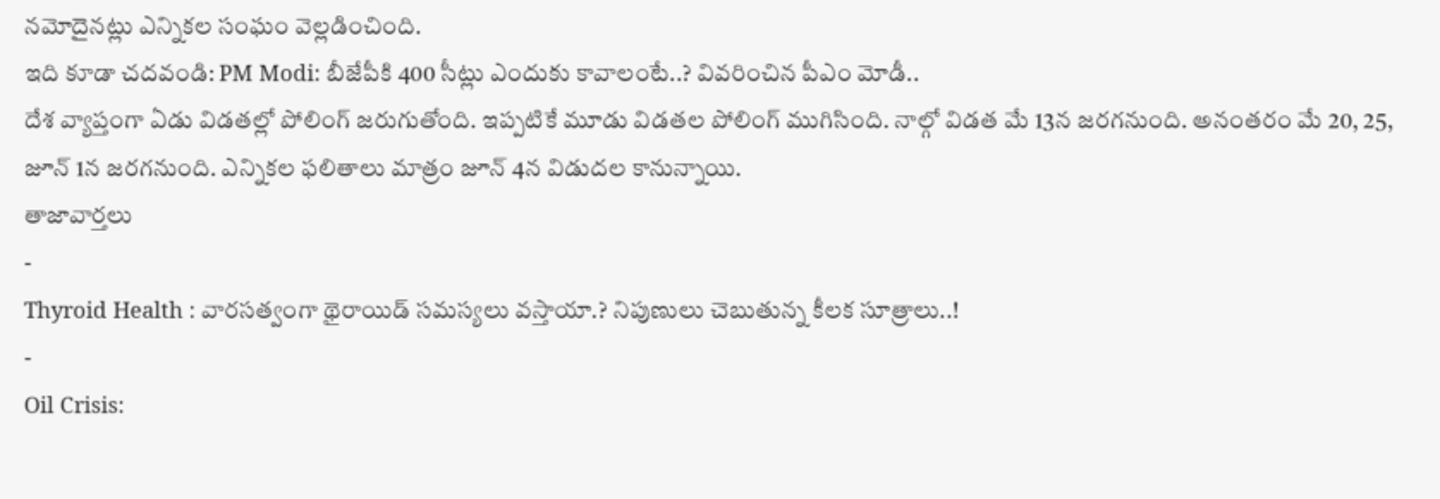నమోదైనట్లు ఎన్నికల సంఘం వెల్లడించింది.
ఇది కూడా చదవండి: PM Modi: బీజేపీకి 400 సీట్లు ఎందుకు కావాలంటే..? వివరించిన పీఎం మోడీ..
దేశ వ్యాప్తంగా ఏడు విడతల్లో పోలింగ్ జరుగుతోంది. ఇప్పటికే మూడు విడతల పోలింగ్ ముగిసింది. నాల్గో విడత మే 13న జరగనుంది. అనంతరం మే 20, 25, జూన్ 1న జరగనుంది. ఎన్నికల ఫలితాలు మాత్రం జూన్ 4న విడుదల కానున్నాయి.
తాజావార్తలు
-
Thyroid Health : వారసత్వంగా థైరాయిడ్ సమస్యలు వస్తాయా.? నిపుణులు చెబుతున్న కీలక సూత్రాలు..!
-
Oil Crisis: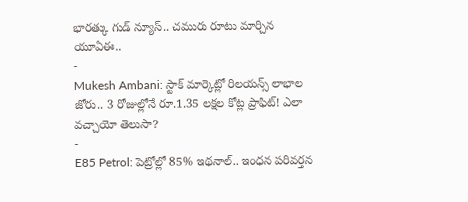భారత్కు గుడ్ న్యూస్.. చమురు రూటు మార్చిన యూఏఈ..
-
Mukesh Ambani: స్టాక్ మార్కెట్లో రిలయన్స్ లాభాల జోరు.. 3 రోజుల్లోనే రూ.1.35 లక్షల కోట్ల ప్రాఫిట్! ఎలా వచ్చాయో తెలుసా?
-
E85 Petrol: పెట్రోల్లో 85% ఇథనాల్.. ఇంధన పరివర్తన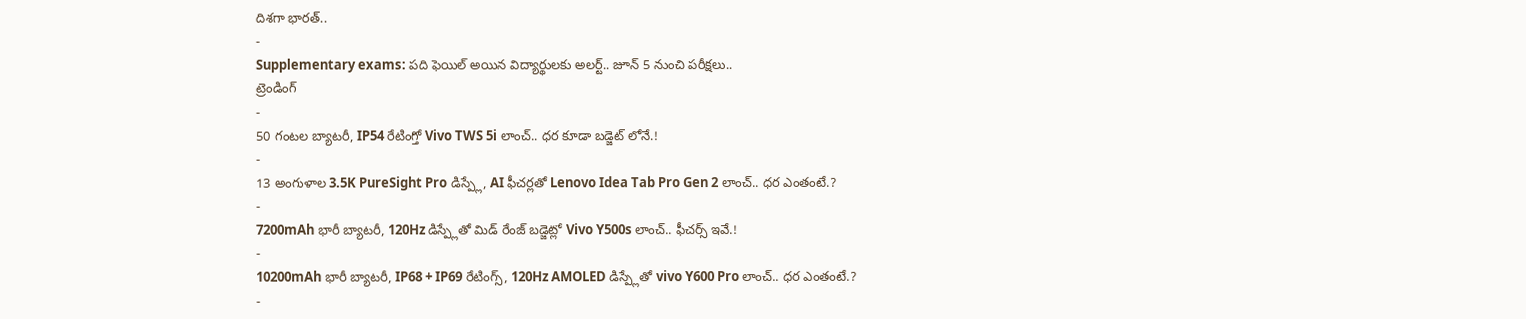దిశగా భారత్..
-
Supplementary exams: పది ఫెయిల్ అయిన విద్యార్థులకు అలర్ట్.. జూన్ 5 నుంచి పరీక్షలు..
ట్రెండింగ్
-
50 గంటల బ్యాటరీ, IP54 రేటింగ్తో Vivo TWS 5i లాంచ్.. ధర కూడా బడ్జెట్ లోనే.!
-
13 అంగుళాల 3.5K PureSight Pro డిస్ప్లే, AI ఫీచర్లతో Lenovo Idea Tab Pro Gen 2 లాంచ్.. ధర ఎంతంటే.?
-
7200mAh భారీ బ్యాటరీ, 120Hz డిస్ప్లేతో మిడ్ రేంజ్ బడ్జెట్లో Vivo Y500s లాంచ్.. ఫీచర్స్ ఇవే.!
-
10200mAh భారీ బ్యాటరీ, IP68 + IP69 రేటింగ్స్, 120Hz AMOLED డిస్ప్లేతో vivo Y600 Pro లాంచ్.. ధర ఎంతంటే.?
-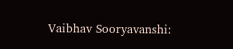Vaibhav Sooryavanshi: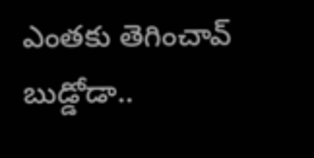ఎంతకు తెగించావ్ బుడ్డోడా..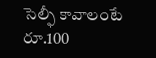సెల్ఫీ కావాలంటే రూ.100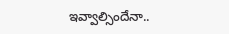ఇవ్వాల్సిందేనా..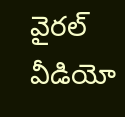వైరల్ వీడియో